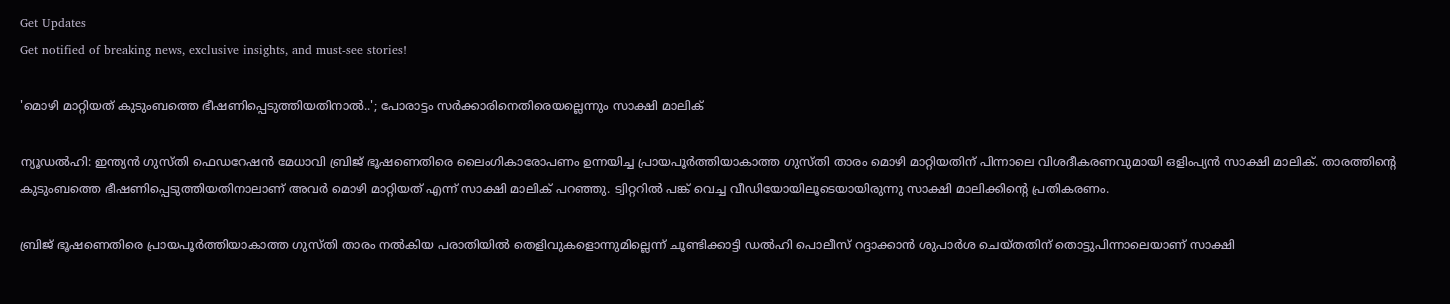Get Updates
Get notified of breaking news, exclusive insights, and must-see stories!

'മൊഴി മാറ്റിയത് കുടുംബത്തെ ഭീഷണിപ്പെടുത്തിയതിനാല്‍..'; പോരാട്ടം സര്‍ക്കാരിനെതിരെയല്ലെന്നും സാക്ഷി മാലിക്

ന്യൂഡല്‍ഹി: ഇന്ത്യന്‍ ഗുസ്തി ഫെഡറേഷന്‍ മേധാവി ബ്രിജ് ഭൂഷണെതിരെ ലൈംഗികാരോപണം ഉന്നയിച്ച പ്രായപൂര്‍ത്തിയാകാത്ത ഗുസ്തി താരം മൊഴി മാറ്റിയതിന് പിന്നാലെ വിശദീകരണവുമായി ഒളിംപ്യന്‍ സാക്ഷി മാലിക്. താരത്തിന്റെ കുടുംബത്തെ ഭീഷണിപ്പെടുത്തിയതിനാലാണ് അവര്‍ മൊഴി മാറ്റിയത് എന്ന് സാക്ഷി മാലിക് പറഞ്ഞു. ട്വിറ്ററില്‍ പങ്ക് വെച്ച വീഡിയോയിലൂടെയായിരുന്നു സാക്ഷി മാലിക്കിന്റെ പ്രതികരണം.

ബ്രിജ് ഭൂഷണെതിരെ പ്രായപൂര്‍ത്തിയാകാത്ത ഗുസ്തി താരം നല്‍കിയ പരാതിയില്‍ തെളിവുകളൊന്നുമില്ലെന്ന് ചൂണ്ടിക്കാട്ടി ഡല്‍ഹി പൊലീസ് റദ്ദാക്കാന്‍ ശുപാര്‍ശ ചെയ്തതിന് തൊട്ടുപിന്നാലെയാണ് സാക്ഷി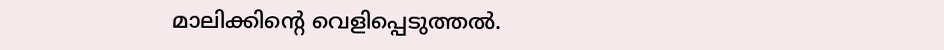മാലിക്കിന്റെ വെളിപ്പെടുത്തല്‍.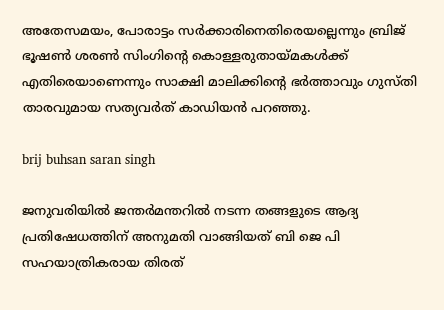അതേസമയം, പോരാട്ടം സര്‍ക്കാരിനെതിരെയല്ലെന്നും ബ്രിജ് ഭൂഷണ്‍ ശരണ്‍ സിംഗിന്റെ കൊള്ളരുതായ്മകള്‍ക്ക് എതിരെയാണെന്നും സാക്ഷി മാലിക്കിന്റെ ഭര്‍ത്താവും ഗുസ്തി താരവുമായ സത്യവര്‍ത് കാഡിയന്‍ പറഞ്ഞു.

brij buhsan saran singh

ജനുവരിയില്‍ ജന്തര്‍മന്തറില്‍ നടന്ന തങ്ങളുടെ ആദ്യ പ്രതിഷേധത്തിന് അനുമതി വാങ്ങിയത് ബി ജെ പി സഹയാത്രികരായ തിരത്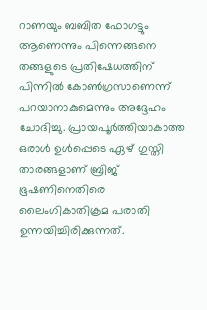റാണയും ബബിത ഫോഗട്ടും ആണെന്നും പിന്നെങ്ങനെ തങ്ങളുടെ പ്രതിഷേധത്തിന് പിന്നില്‍ കോണ്‍ഗ്രസാണെന്ന് പറയാനാകുമെന്നും അദ്ദേഹം ചോദിച്ചു. പ്രായപൂര്‍ത്തിയാകാത്ത ഒരാള്‍ ഉള്‍പ്പെടെ ഏഴ് ഗുസ്തി താരങ്ങളാണ് ബ്രിജ് ഭൂഷണിനെതിരെ ലൈംഗികാതിക്രമ പരാതി ഉന്നയിച്ചിരിക്കുന്നത്.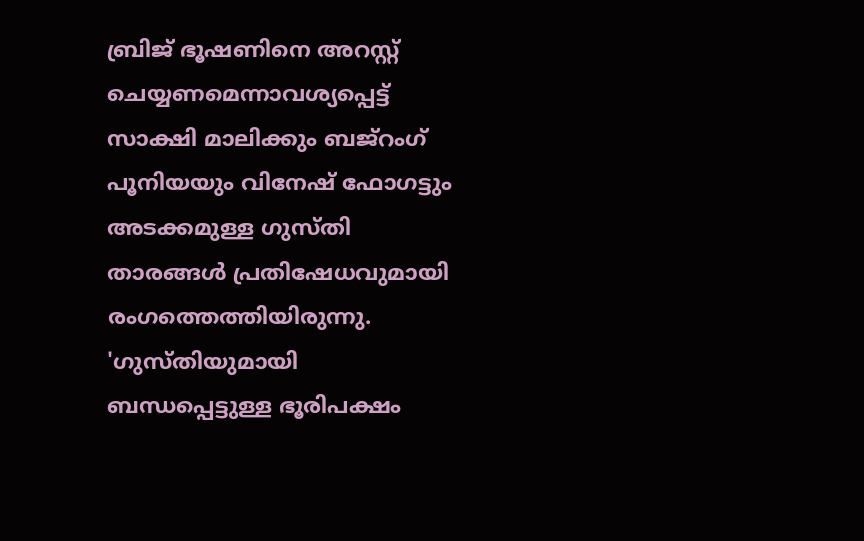ബ്രിജ് ഭൂഷണിനെ അറസ്റ്റ് ചെയ്യണമെന്നാവശ്യപ്പെട്ട് സാക്ഷി മാലിക്കും ബജ്‌റംഗ് പൂനിയയും വിനേഷ് ഫോഗട്ടും അടക്കമുള്ള ഗുസ്തി താരങ്ങള്‍ പ്രതിഷേധവുമായി രംഗത്തെത്തിയിരുന്നു. 'ഗുസ്തിയുമായി ബന്ധപ്പെട്ടുള്ള ഭൂരിപക്ഷം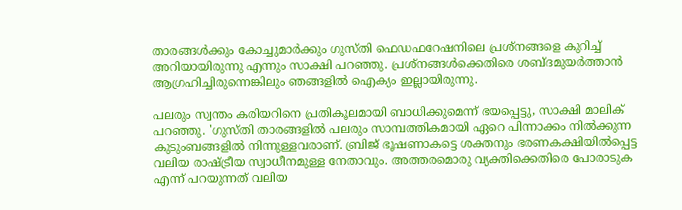താരങ്ങള്‍ക്കും കോച്ചുമാര്‍ക്കും ഗുസ്തി ഫെഡഫറേഷനിലെ പ്രശ്നങ്ങളെ കുറിച്ച് അറിയായിരുന്നു എന്നും സാക്ഷി പറഞ്ഞു. പ്രശ്‌നങ്ങള്‍ക്കെതിരെ ശബ്ദമുയര്‍ത്താന്‍ ആഗ്രഹിച്ചിരുന്നെങ്കിലും ഞങ്ങളില്‍ ഐക്യം ഇല്ലായിരുന്നു.

പലരും സ്വന്തം കരിയറിനെ പ്രതികൂലമായി ബാധിക്കുമെന്ന് ഭയപ്പെട്ടു, സാക്ഷി മാലിക് പറഞ്ഞു. 'ഗുസ്തി താരങ്ങളില്‍ പലരും സാമ്പത്തികമായി ഏറെ പിന്നാക്കം നില്‍ക്കുന്ന കുടുംബങ്ങളില്‍ നിന്നുള്ളവരാണ്. ബ്രിജ് ഭൂഷണാകട്ടെ ശക്തനും ഭരണകക്ഷിയില്‍പ്പെട്ട വലിയ രാഷ്ട്രീയ സ്വാധീനമുള്ള നേതാവും. അത്തരമൊരു വ്യക്തിക്കെതിരെ പോരാടുക എന്ന് പറയുന്നത് വലിയ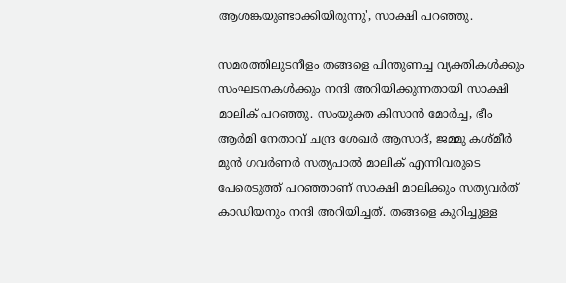ആശങ്കയുണ്ടാക്കിയിരുന്നു', സാക്ഷി പറഞ്ഞു.

സമരത്തിലുടനീളം തങ്ങളെ പിന്തുണച്ച വ്യക്തികള്‍ക്കും സംഘടനകള്‍ക്കും നന്ദി അറിയിക്കുന്നതായി സാക്ഷി മാലിക് പറഞ്ഞു. സംയുക്ത കിസാന്‍ മോര്‍ച്ച, ഭീം ആര്‍മി നേതാവ് ചന്ദ്ര ശേഖര്‍ ആസാദ്, ജമ്മു കശ്മീര്‍ മുന്‍ ഗവര്‍ണര്‍ സത്യപാല്‍ മാലിക് എന്നിവരുടെ പേരെടുത്ത് പറഞ്ഞാണ് സാക്ഷി മാലിക്കും സത്യവര്‍ത് കാഡിയനും നന്ദി അറിയിച്ചത്. തങ്ങളെ കുറിച്ചുള്ള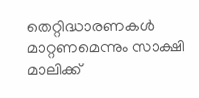തെറ്റിദ്ധാരണകള്‍ മാറ്റണമെന്നും സാക്ഷി മാലിക്ക്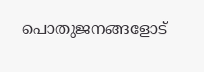പൊതുജനങ്ങളോട്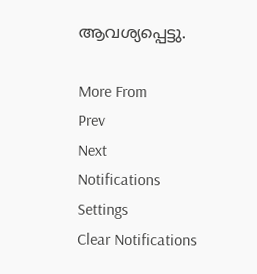ആവശ്യപ്പെട്ടു.

More From
Prev
Next
Notifications
Settings
Clear Notifications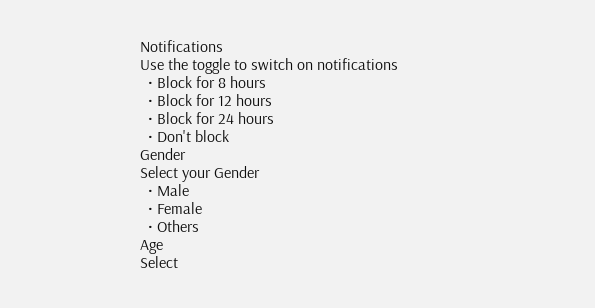Notifications
Use the toggle to switch on notifications
  • Block for 8 hours
  • Block for 12 hours
  • Block for 24 hours
  • Don't block
Gender
Select your Gender
  • Male
  • Female
  • Others
Age
Select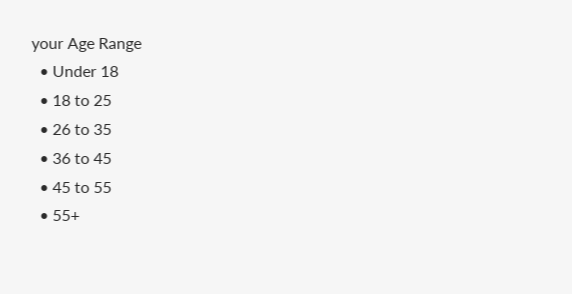your Age Range
  • Under 18
  • 18 to 25
  • 26 to 35
  • 36 to 45
  • 45 to 55
  • 55+